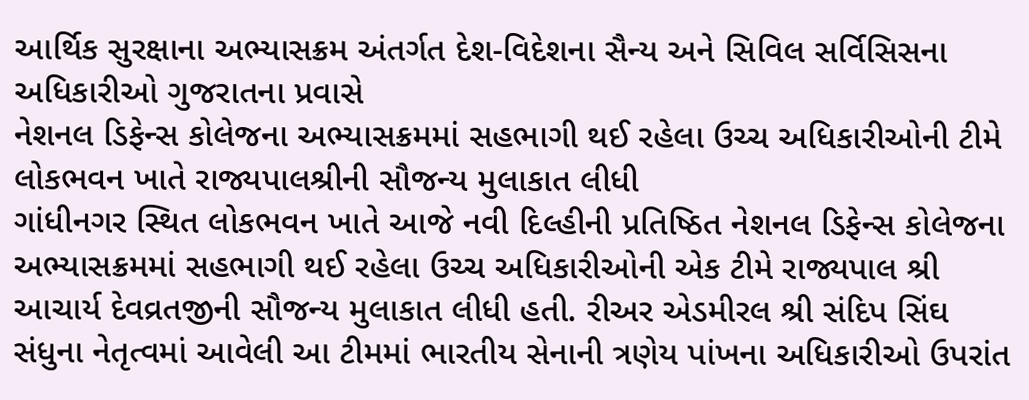આર્થિક સુરક્ષાના અભ્યાસક્રમ અંતર્ગત દેશ-વિદેશના સૈન્ય અને સિવિલ સર્વિસિસના અધિકારીઓ ગુજરાતના પ્રવાસે
નેશનલ ડિફેન્સ કોલેજના અભ્યાસક્રમમાં સહભાગી થઈ રહેલા ઉચ્ચ અધિકારીઓની ટીમે લોકભવન ખાતે રાજ્યપાલશ્રીની સૌજન્ય મુલાકાત લીધી
ગાંધીનગર સ્થિત લોકભવન ખાતે આજે નવી દિલ્હીની પ્રતિષ્ઠિત નેશનલ ડિફેન્સ કોલેજના અભ્યાસક્રમમાં સહભાગી થઈ રહેલા ઉચ્ચ અધિકારીઓની એક ટીમે રાજ્યપાલ શ્રી આચાર્ય દેવવ્રતજીની સૌજન્ય મુલાકાત લીધી હતી. રીઅર એડમીરલ શ્રી સંદિપ સિંઘ સંધુના નેતૃત્વમાં આવેલી આ ટીમમાં ભારતીય સેનાની ત્રણેય પાંખના અધિકારીઓ ઉપરાંત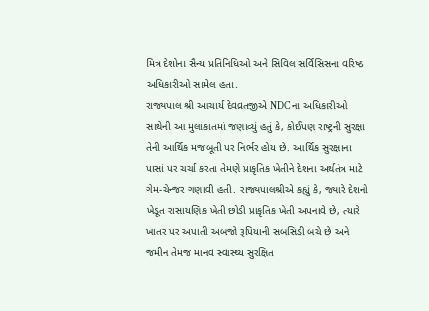મિત્ર દેશોના સૈન્ય પ્રતિનિધિઓ અને સિવિલ સર્વિસિસના વરિષ્ઠ અધિકારીઓ સામેલ હતા.
રાજ્યપાલ શ્રી આચાર્ય દેવવ્રતજીએ NDC ના અધિકારીઓ સાથેની આ મુલાકાતમાં જણાવ્યું હતું કે, કોઈપણ રાષ્ટ્રની સુરક્ષા તેની આર્થિક મજબૂતી પર નિર્ભર હોય છે. આર્થિક સુરક્ષાના પાસાં પર ચર્ચા કરતા તેમણે પ્રાકૃતિક ખેતીને દેશના અર્થતંત્ર માટે ગેમ-ચેન્જર ગણાવી હતી. રાજ્યપાલશ્રીએ કહ્યું કે, જ્યારે દેશનો ખેડૂત રાસાયણિક ખેતી છોડી પ્રાકૃતિક ખેતી અપનાવે છે, ત્યારે ખાતર પર અપાતી અબજો રૂપિયાની સબસિડી બચે છે અને જમીન તેમજ માનવ સ્વાસ્થ્ય સુરક્ષિત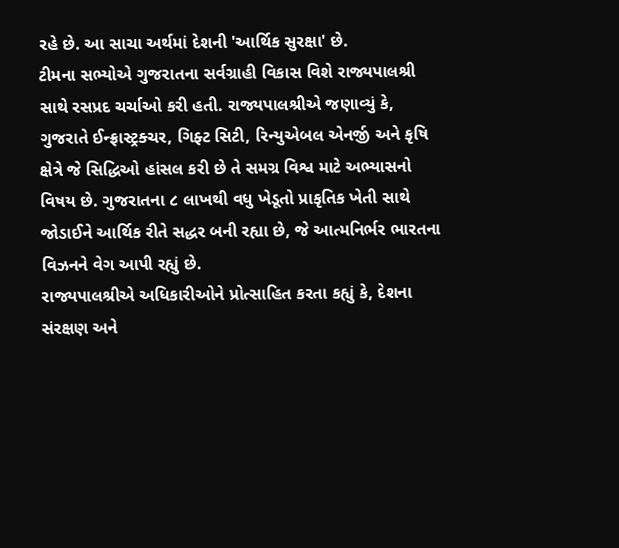રહે છે. આ સાચા અર્થમાં દેશની 'આર્થિક સુરક્ષા' છે.
ટીમના સભ્યોએ ગુજરાતના સર્વગ્રાહી વિકાસ વિશે રાજ્યપાલશ્રી સાથે રસપ્રદ ચર્ચાઓ કરી હતી. રાજ્યપાલશ્રીએ જણાવ્યું કે, ગુજરાતે ઈન્ફ્રાસ્ટ્રક્ચર, ગિફ્ટ સિટી, રિન્યુએબલ એનર્જી અને કૃષિ ક્ષેત્રે જે સિદ્ધિઓ હાંસલ કરી છે તે સમગ્ર વિશ્વ માટે અભ્યાસનો વિષય છે. ગુજરાતના ૮ લાખથી વધુ ખેડૂતો પ્રાકૃતિક ખેતી સાથે જોડાઈને આર્થિક રીતે સદ્ધર બની રહ્યા છે, જે આત્મનિર્ભર ભારતના વિઝનને વેગ આપી રહ્યું છે.
રાજ્યપાલશ્રીએ અધિકારીઓને પ્રોત્સાહિત કરતા કહ્યું કે, દેશના સંરક્ષણ અને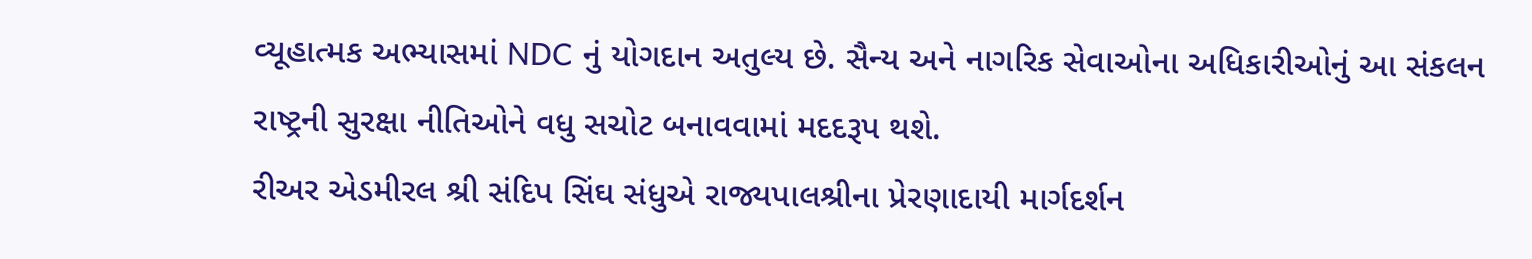વ્યૂહાત્મક અભ્યાસમાં NDC નું યોગદાન અતુલ્ય છે. સૈન્ય અને નાગરિક સેવાઓના અધિકારીઓનું આ સંકલન રાષ્ટ્રની સુરક્ષા નીતિઓને વધુ સચોટ બનાવવામાં મદદરૂપ થશે.
રીઅર એડમીરલ શ્રી સંદિપ સિંઘ સંધુએ રાજ્યપાલશ્રીના પ્રેરણાદાયી માર્ગદર્શન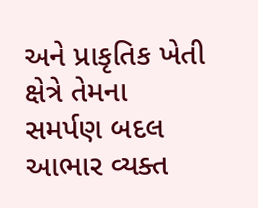અને પ્રાકૃતિક ખેતી ક્ષેત્રે તેમના સમર્પણ બદલ આભાર વ્યક્ત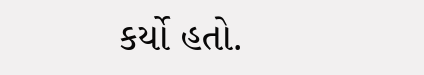કર્યો હતો.